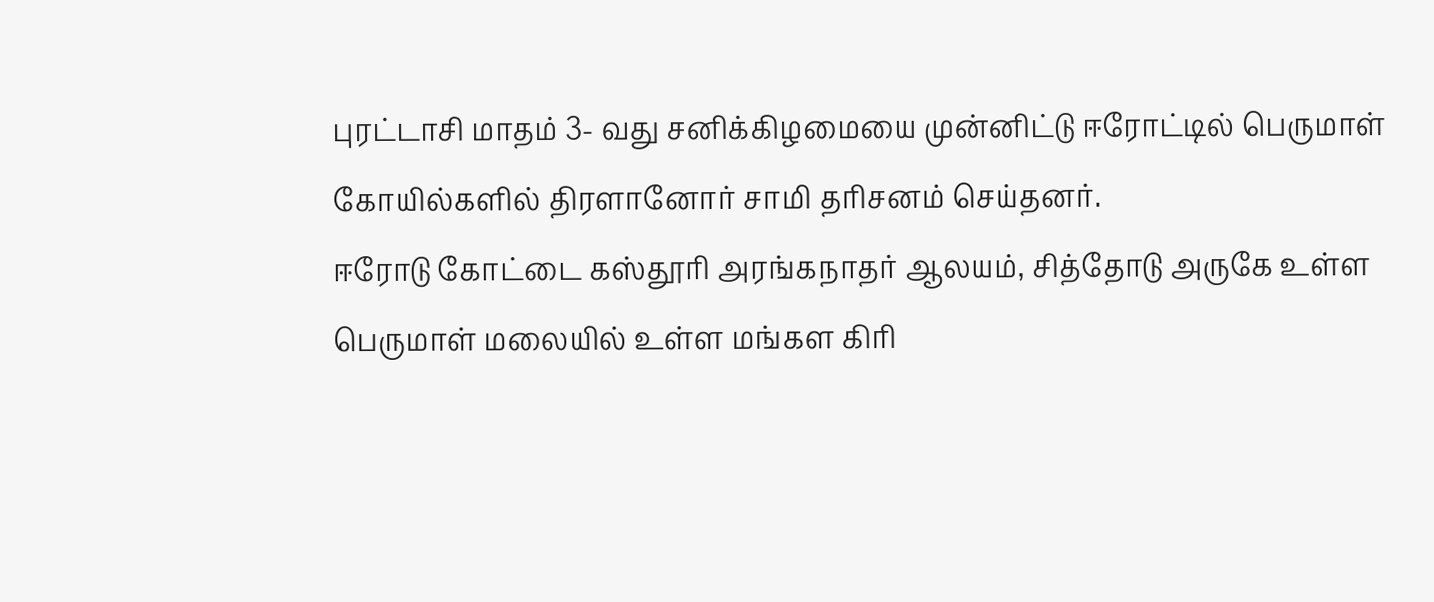புரட்டாசி மாதம் 3- வது சனிக்கிழமையை முன்னிட்டு ஈரோட்டில் பெருமாள் கோயில்களில் திரளானோர் சாமி தரிசனம் செய்தனர்.
ஈரோடு கோட்டை கஸ்தூரி அரங்கநாதர் ஆலயம், சித்தோடு அருகே உள்ள பெருமாள் மலையில் உள்ள மங்கள கிரி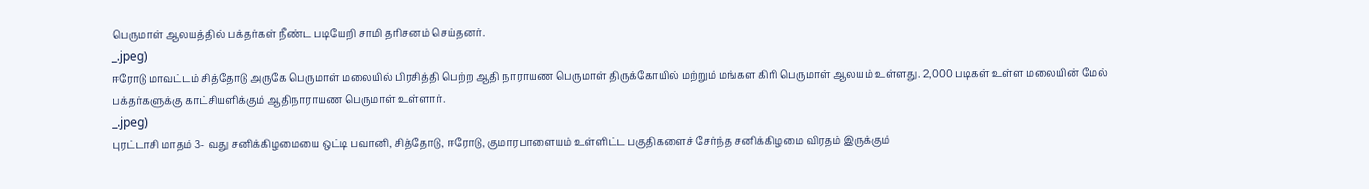பெருமாள் ஆலயத்தில் பக்தர்கள் நீண்ட படியேறி சாமி தரிசனம் செய்தனர்.
_.jpeg)
ஈரோடு மாவட்டம் சித்தோடு அருகே பெருமாள் மலையில் பிரசித்தி பெற்ற ஆதி நாராயண பெருமாள் திருக்கோயில் மற்றும் மங்கள கிரி பெருமாள் ஆலயம் உள்ளது. 2,000 படிகள் உள்ள மலையின் மேல் பக்தர்களுக்கு காட்சியளிக்கும் ஆதிநாராயண பெருமாள் உள்ளார்.
_.jpeg)
புரட்டாசி மாதம் 3- வது சனிக்கிழமையை ஒட்டி பவானி, சித்தோடு, ஈரோடு, குமாரபாளையம் உள்ளிட்ட பகுதிகளைச் சேர்ந்த சனிக்கிழமை விரதம் இருக்கும்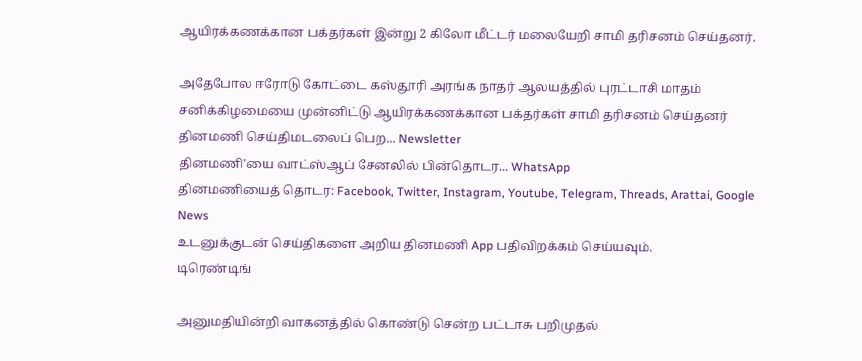ஆயிரக்கணக்கான பக்தர்கள் இன்று 2 கிலோ மீட்டர் மலையேறி சாமி தரிசனம் செய்தனர்.

அதேபோல ஈரோடு கோட்டை கஸ்தூரி அரங்க நாதர் ஆலயத்தில் புரட்டாசி மாதம் சனிக்கிழமையை முன்னிட்டு ஆயிரக்கணக்கான பக்தர்கள் சாமி தரிசனம் செய்தனர்
தினமணி செய்திமடலைப் பெற... Newsletter
தினமணி'யை வாட்ஸ்ஆப் சேனலில் பின்தொடர... WhatsApp
தினமணியைத் தொடர: Facebook, Twitter, Instagram, Youtube, Telegram, Threads, Arattai, Google News
உடனுக்குடன் செய்திகளை அறிய தினமணி App பதிவிறக்கம் செய்யவும்.
டிரெண்டிங்

அனுமதியின்றி வாகனத்தில் கொண்டு சென்ற பட்டாசு பறிமுதல்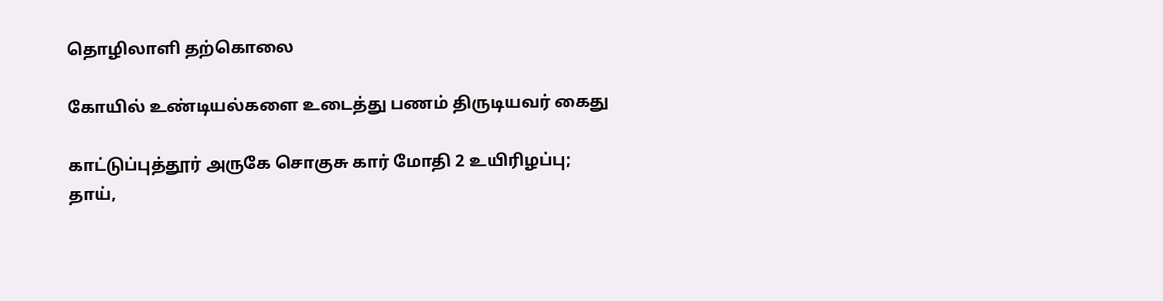தொழிலாளி தற்கொலை

கோயில் உண்டியல்களை உடைத்து பணம் திருடியவர் கைது

காட்டுப்புத்தூர் அருகே சொகுசு கார் மோதி 2 உயிரிழப்பு; தாய்,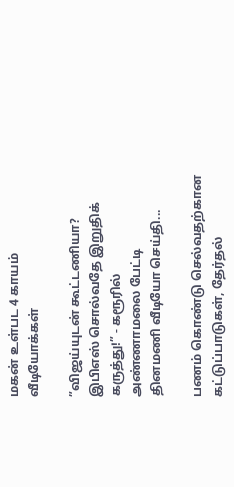மகன் உள்பட 4 காயம்
வீடியோக்கள்

”விஜய்யுடன் கூட்டணியா? இபிஎஸ் சொல்வதே இறுதிக் கருத்து!” - கரூரில் அண்ணாமலை பேட்டி
தினமணி வீடியோ செய்தி...

பணம் கொண்டு செல்வதற்கான கட்டுப்பாடுகள், தேர்தல்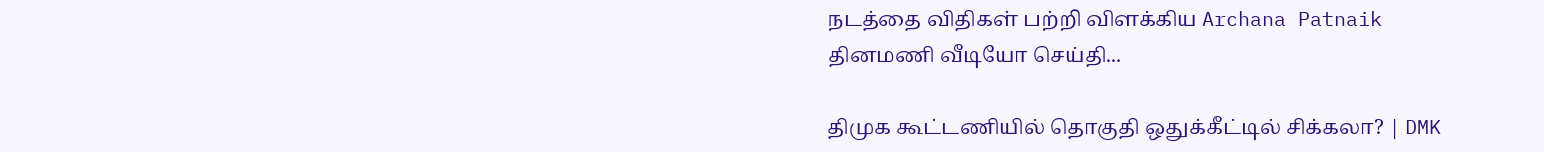நடத்தை விதிகள் பற்றி விளக்கிய Archana Patnaik
தினமணி வீடியோ செய்தி...

திமுக கூட்டணியில் தொகுதி ஒதுக்கீட்டில் சிக்கலா? | DMK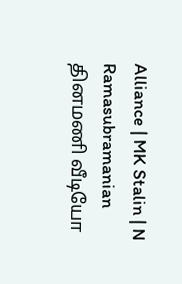Alliance | MK Stalin | N Ramasubramanian
தினமணி வீடியோ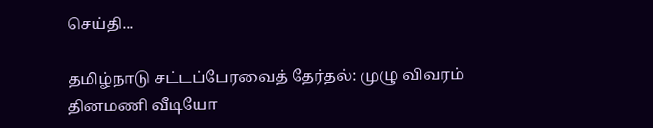செய்தி...

தமிழ்நாடு சட்டப்பேரவைத் தேர்தல்: முழு விவரம்
தினமணி வீடியோ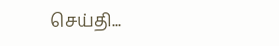செய்தி...